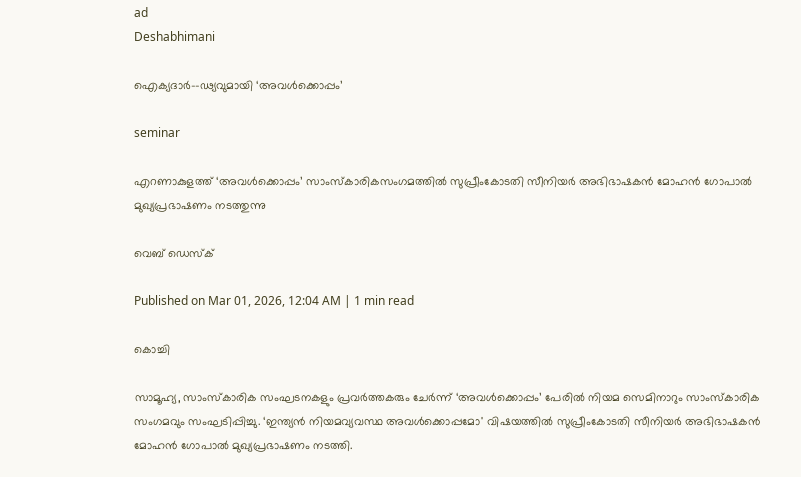ad
Deshabhimani

ഐക്യദാർ--ഢ്യവുമായി ‘അവൾക്കൊപ്പം’

seminar

എറണാകുളത്ത്‌ ‘അവൾക്കൊപ്പം’ സാംസ്‌കാരികസംഗമത്തിൽ സുപ്രീംകോടതി സീനിയർ അഭിഭാഷകൻ മോഹൻ ഗോപാൽ മുഖ്യപ്രഭാഷണം നടത്തുന്നു

വെബ് ഡെസ്ക്

Published on Mar 01, 2026, 12:04 AM | 1 min read

കൊച്ചി

സാമൂഹ്യ, സാംസ്‌കാരിക സംഘടനകളും പ്രവർത്തകരും ചേർന്ന്‌ ‘അവൾക്കൊപ്പം’ പേരിൽ നിയമ സെമിനാറും സാംസ്‌കാരിക സംഗമവും സംഘടിപ്പിച്ചു. ‘ഇന്ത്യന്‍ നിയമവ്യവസ്ഥ അവള്‍ക്കൊപ്പമോ' വിഷയത്തിൽ സുപ്രീംകോടതി സീനിയർ അഭിഭാഷകൻ മോഹൻ ഗോപാൽ മുഖ്യപ്രഭാഷണം നടത്തി.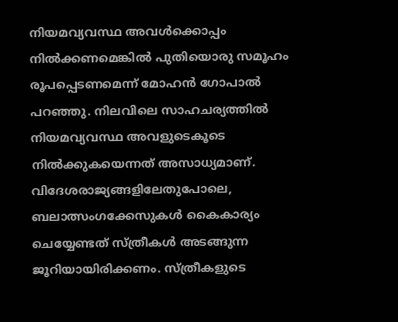നിയമവ്യവസ്ഥ അവൾക്കൊപ്പം നിൽക്കണമെങ്കിൽ പുതിയൊരു സമൂഹം രൂപപ്പെടണമെന്ന്‌ മോഹൻ ഗോപാൽ പറഞ്ഞു. നിലവിലെ സാഹചര്യത്തിൽ നിയമവ്യവസ്ഥ അവളുടെകൂടെ നിൽക്കുകയെന്നത്‌ അസാധ്യമാണ്‌. വിദേശരാജ്യങ്ങളിലേതുപോലെ, ബലാത്സംഗക്കേസുകൾ കൈകാര്യം ചെയ്യേണ്ടത്‌ സ്‌ത്രീകൾ അടങ്ങുന്ന ജൂറിയായിരിക്കണം. സ്‌ത്രീകളുടെ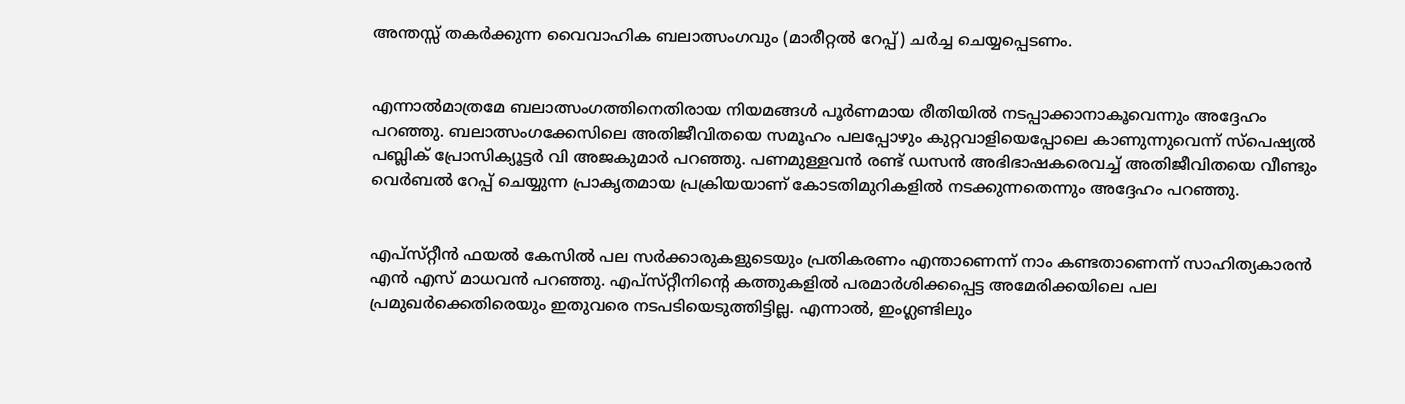അന്തസ്സ്‌ തകർക്കുന്ന വൈവാഹിക ബലാത്സംഗവും (മാരീറ്റൽ റേപ്പ്‌) ചർച്ച ചെയ്യപ്പെടണം.


എന്നാൽമാത്രമേ ബലാത്സംഗത്തിനെതിരായ നിയമങ്ങൾ പൂർണമായ രീതിയിൽ നടപ്പാക്കാനാകൂവെന്നും അദ്ദേഹം പറഞ്ഞു. ബലാത്സംഗക്കേസിലെ അതിജീവിതയെ സമൂഹം പലപ്പോഴും കുറ്റവാളിയെപ്പോലെ കാണുന്നുവെന്ന്‌ സ്‌പെഷ്യൽ പബ്ലിക്‌ പ്രോസിക്യൂട്ടർ വി അജകുമാർ പറഞ്ഞു. പണമുള്ളവൻ രണ്ട്‌ ഡസൻ അഭിഭാഷകരെവച്ച്‌ അതിജീവിതയെ വീണ്ടും വെർബൽ റേപ്പ്‌ ചെയ്യുന്ന പ്രാകൃതമായ പ്രക്രിയയാണ്‌ കോടതിമുറികളിൽ നടക്കുന്നതെന്നും അദ്ദേഹം പറഞ്ഞു.


എപ്‌സ്‌റ്റീൻ ഫയൽ കേസിൽ പല സർക്കാരുകളുടെയും പ്രതികരണം എന്താണെന്ന്‌ നാം കണ്ടതാണെന്ന്‌ സാഹിത്യകാരൻ എൻ എസ്‌ മാധവൻ പറഞ്ഞു. എപ്‌സ്‌റ്റീനിന്റെ കത്തുകളിൽ പരമാർശിക്കപ്പെട്ട അമേരിക്കയിലെ പല പ്രമുഖർക്കെതിരെയും ഇതുവരെ നടപടിയെടുത്തിട്ടില്ല. എന്നാൽ, ഇംഗ്ലണ്ടിലും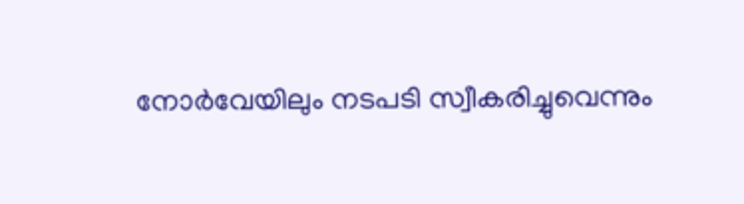നോർവേയിലും നടപടി സ്വീകരിച്ചുവെന്നും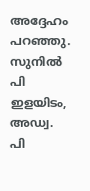അദ്ദേഹം പറഞ്ഞു. സുനില്‍ പി ഇളയിടം, അഡ്വ. പി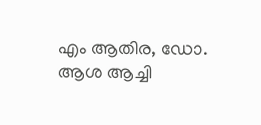എം ആതിര, ഡോ. ആശ ആച്ചി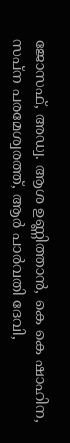ജോസഫ്‌, അഡ്വ. ആശ ഉണ്ണിത്താൻ, കെ കെ ഷാഹിന, സപ്‌ന പരമേശ്വരത്ത്‌, ആർ പാർവതി ദേവി,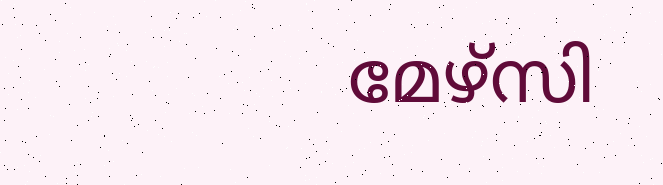മേഴ്‌സി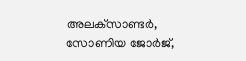അലക്‌സാണ്ടർ, സോണിയ ജോർജ്‌,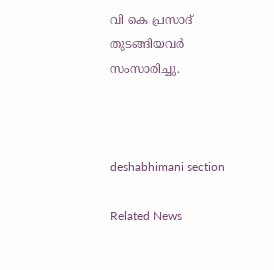വി കെ പ്രസാദ്‌ തുടങ്ങിയവർ സംസാരിച്ചു.



deshabhimani section

Related News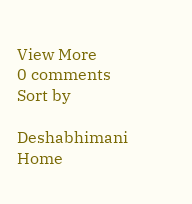View More
0 comments
Sort by

Deshabhimani
Home